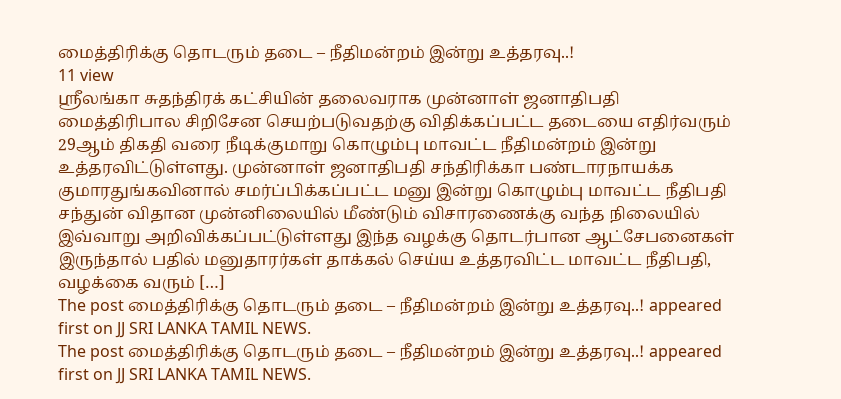மைத்திரிக்கு தொடரும் தடை – நீதிமன்றம் இன்று உத்தரவு..!
11 view
ஸ்ரீலங்கா சுதந்திரக் கட்சியின் தலைவராக முன்னாள் ஜனாதிபதி மைத்திரிபால சிறிசேன செயற்படுவதற்கு விதிக்கப்பட்ட தடையை எதிர்வரும் 29ஆம் திகதி வரை நீடிக்குமாறு கொழும்பு மாவட்ட நீதிமன்றம் இன்று உத்தரவிட்டுள்ளது. முன்னாள் ஜனாதிபதி சந்திரிக்கா பண்டாரநாயக்க குமாரதுங்கவினால் சமர்ப்பிக்கப்பட்ட மனு இன்று கொழும்பு மாவட்ட நீதிபதி சந்துன் விதான முன்னிலையில் மீண்டும் விசாரணைக்கு வந்த நிலையில் இவ்வாறு அறிவிக்கப்பட்டுள்ளது இந்த வழக்கு தொடர்பான ஆட்சேபனைகள் இருந்தால் பதில் மனுதாரர்கள் தாக்கல் செய்ய உத்தரவிட்ட மாவட்ட நீதிபதி, வழக்கை வரும் […]
The post மைத்திரிக்கு தொடரும் தடை – நீதிமன்றம் இன்று உத்தரவு..! appeared first on JJ SRI LANKA TAMIL NEWS.
The post மைத்திரிக்கு தொடரும் தடை – நீதிமன்றம் இன்று உத்தரவு..! appeared first on JJ SRI LANKA TAMIL NEWS.